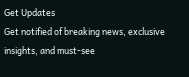Get Updates
Get notified of breaking news, exclusive insights, and must-see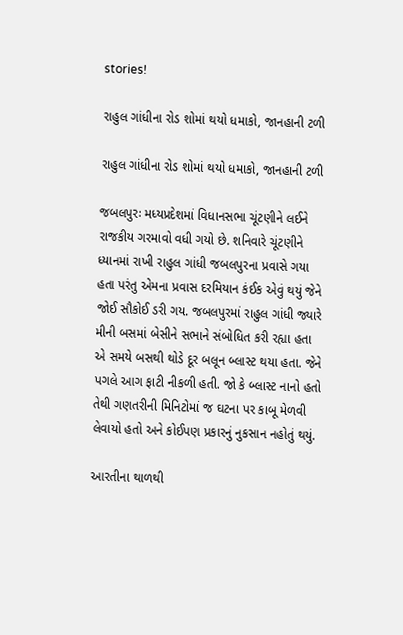stories!

રાહુલ ગાંધીના રોડ શોમાં થયો ધમાકો, જાનહાની ટળી

રાહુલ ગાંધીના રોડ શોમાં થયો ધમાકો, જાનહાની ટળી

જબલપુરઃ મધ્યપ્રદેશમાં વિધાનસભા ચૂંટણીને લઈને રાજકીય ગરમાવો વધી ગયો છે. શનિવારે ચૂંટણીને ધ્યાનમાં રાખી રાહુલ ગાંધી જબલપુરના પ્રવાસે ગયા હતા પરંતુ એમના પ્રવાસ દરમિયાન કંઈક એવું થયું જેને જોઈ સૌકોઈ ડરી ગય. જબલપુરમાં રાહુલ ગાંધી જ્યારે મીની બસમાં બેસીને સભાને સંબોધિત કરી રહ્યા હતા એ સમયે બસથી થોડે દૂર બલૂન બ્લાસ્ટ થયા હતા. જેને પગલે આગ ફાટી નીકળી હતી. જો કે બ્લાસ્ટ નાનો હતો તેથી ગણતરીની મિનિટોમાં જ ઘટના પર કાબૂ મેળવી લેવાયો હતો અને કોઈપણ પ્રકારનું નુકસાન નહોતું થયું.

આરતીના થાળથી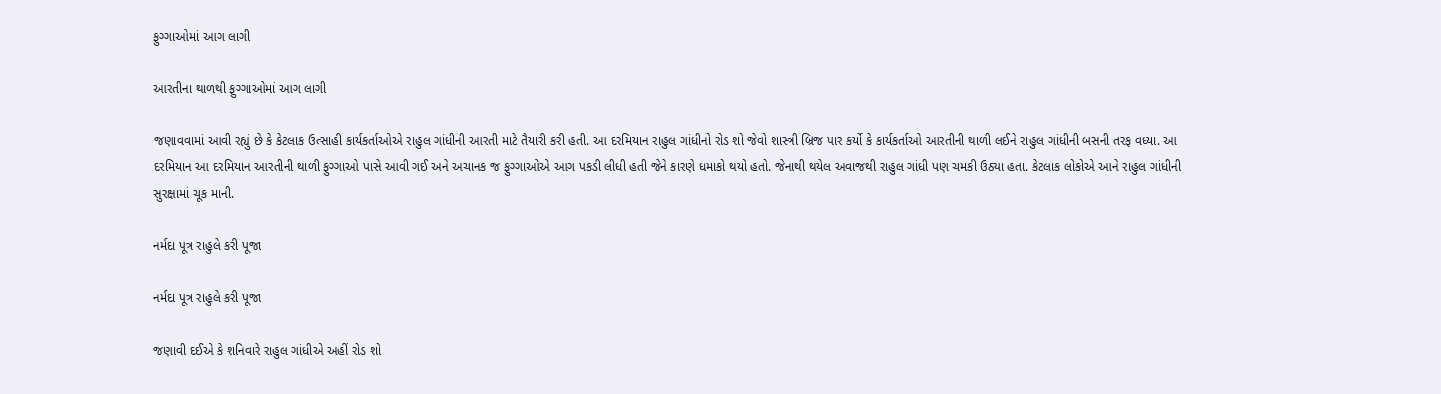ફુગ્ગાઓમાં આગ લાગી

આરતીના થાળથી ફુગ્ગાઓમાં આગ લાગી

જણાવવામાં આવી રહ્યું છે કે કેટલાક ઉત્સાહી કાર્યકર્તાઓએ રાહુલ ગાંધીની આરતી માટે તૈયારી કરી હતી. આ દરમિયાન રાહુલ ગાંધીનો રોડ શો જેવો શાસ્ત્રી બ્રિજ પાર કર્યો કે કાર્યકર્તાઓ આરતીની થાળી લઈને રાહુલ ગાંધીની બસની તરફ વધ્યા. આ દરમિયાન આ દરમિયાન આરતીની થાળી ફુગ્ગાઓ પાસે આવી ગઈ અને અચાનક જ ફુગ્ગાઓએ આગ પકડી લીધી હતી જેને કારણે ધમાકો થયો હતો. જેનાથી થયેલ અવાજથી રાહુલ ગાંધી પણ ચમકી ઉઠ્યા હતા. કેટલાક લોકોએ આને રાહુલ ગાંધીની સુરક્ષામાં ચૂક માની.

નર્મદા પૂત્ર રાહુલે કરી પૂજા

નર્મદા પૂત્ર રાહુલે કરી પૂજા

જણાવી દઈએ કે શનિવારે રાહુલ ગાંધીએ અહીં રોડ શો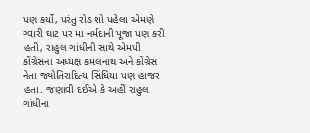પણ કર્યો, પરંતુ રોડ શો પહેલા એમણે ગ્વારી ઘાટ પર મા નર્મદાની પૂજા પણ કરી હતી, રાહુલ ગાંધીની સાથે એમપી કોંગ્રેસના અધ્યક્ષ કમલનાથ અને કોંગ્રેસ નેતા જ્યોતિરાદિત્ય સિંધિયા પણ હાજર હતા. જણાવી દઈએ કે અહીં રાહુલ ગાંધીના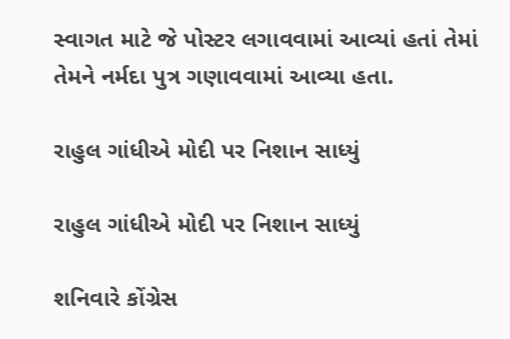સ્વાગત માટે જે પોસ્ટર લગાવવામાં આવ્યાં હતાં તેમાં તેમને નર્મદા પુત્ર ગણાવવામાં આવ્યા હતા.

રાહુલ ગાંધીએ મોદી પર નિશાન સાધ્યું

રાહુલ ગાંધીએ મોદી પર નિશાન સાધ્યું

શનિવારે કોંગ્રેસ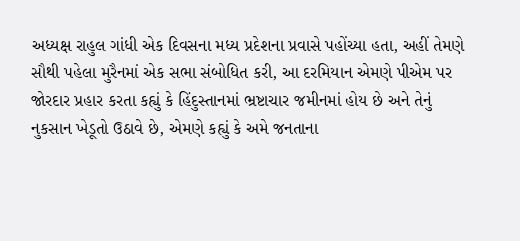અધ્યક્ષ રાહુલ ગાંધી એક દિવસના મધ્ય પ્રદેશના પ્રવાસે પહોંચ્યા હતા, અહીં તેમણે સૌથી પહેલા મુરૈનમાં એક સભા સંબોધિત કરી, આ દરમિયાન એમણે પીએમ પર જોરદાર પ્રહાર કરતા કહ્યું કે હિંદુસ્તાનમાં ભ્રષ્ટાચાર જમીનમાં હોય છે અને તેનું નુકસાન ખેડૂતો ઉઠાવે છે, એમણે કહ્યું કે અમે જનતાના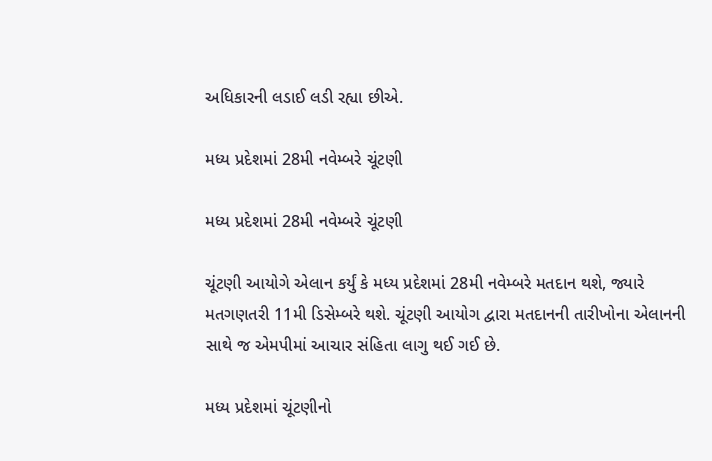અધિકારની લડાઈ લડી રહ્યા છીએ.

મધ્ય પ્રદેશમાં 28મી નવેમ્બરે ચૂંટણી

મધ્ય પ્રદેશમાં 28મી નવેમ્બરે ચૂંટણી

ચૂંટણી આયોગે એલાન કર્યું કે મધ્ય પ્રદેશમાં 28મી નવેમ્બરે મતદાન થશે, જ્યારે મતગણતરી 11મી ડિસેમ્બરે થશે. ચૂંટણી આયોગ દ્વારા મતદાનની તારીખોના એલાનની સાથે જ એમપીમાં આચાર સંહિતા લાગુ થઈ ગઈ છે.

મધ્ય પ્રદેશમાં ચૂંટણીનો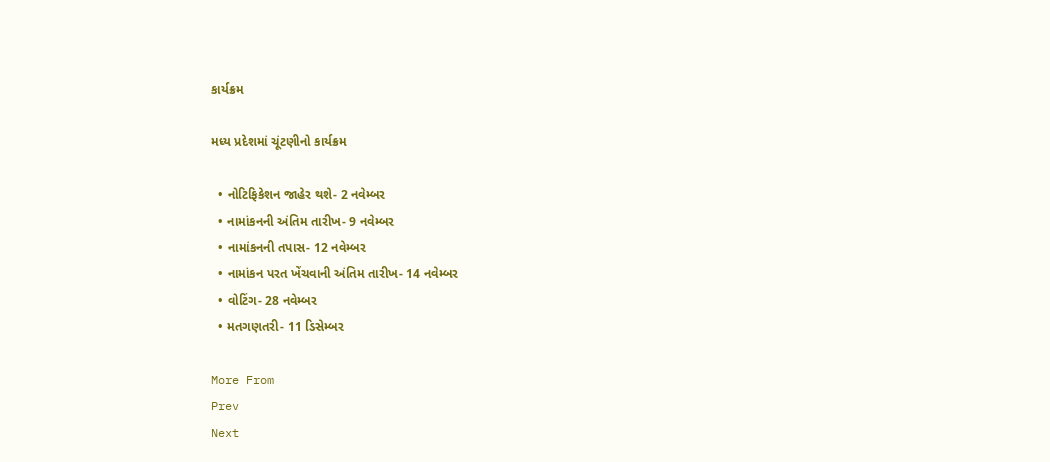કાર્યક્રમ

મધ્ય પ્રદેશમાં ચૂંટણીનો કાર્યક્રમ

  • નોટિફિકેશન જાહેર થશે- 2 નવેમ્બર
  • નામાંકનની અંતિમ તારીખ- 9 નવેમ્બર
  • નામાંકનની તપાસ- 12 નવેમ્બર
  • નામાંકન પરત ખેંચવાની અંતિમ તારીખ- 14 નવેમ્બર
  • વોટિંગ- 28 નવેમ્બર
  • મતગણતરી- 11 ડિસેમ્બર

More From
Prev
Next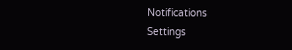Notifications
Settings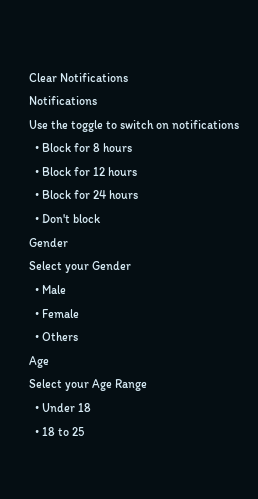Clear Notifications
Notifications
Use the toggle to switch on notifications
  • Block for 8 hours
  • Block for 12 hours
  • Block for 24 hours
  • Don't block
Gender
Select your Gender
  • Male
  • Female
  • Others
Age
Select your Age Range
  • Under 18
  • 18 to 25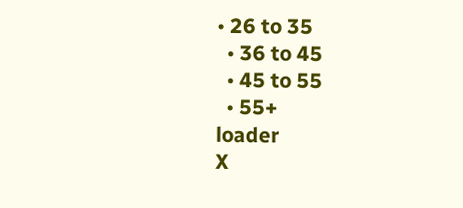• 26 to 35
  • 36 to 45
  • 45 to 55
  • 55+
loader
X